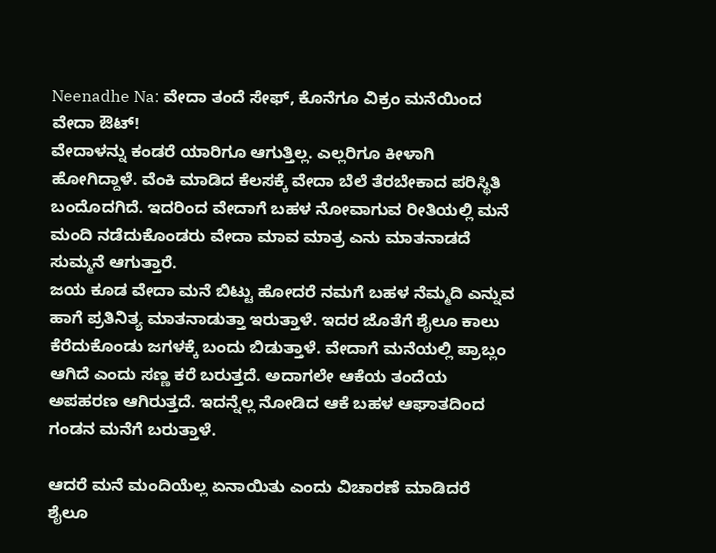Neenadhe Na: ವೇದಾ ತಂದೆ ಸೇಫ್, ಕೊನೆಗೂ ವಿಕ್ರಂ ಮನೆಯಿಂದ ವೇದಾ ಔಟ್!
ವೇದಾಳನ್ನು ಕಂಡರೆ ಯಾರಿಗೂ ಆಗುತ್ತಿಲ್ಲ. ಎಲ್ಲರಿಗೂ ಕೀಳಾಗಿ ಹೋಗಿದ್ದಾಳೆ. ವೆಂಕಿ ಮಾಡಿದ ಕೆಲಸಕ್ಕೆ ವೇದಾ ಬೆಲೆ ತೆರಬೇಕಾದ ಪರಿಸ್ಥಿತಿ ಬಂದೊದಗಿದೆ. ಇದರಿಂದ ವೇದಾಗೆ ಬಹಳ ನೋವಾಗುವ ರೀತಿಯಲ್ಲಿ ಮನೆ ಮಂದಿ ನಡೆದುಕೊಂಡರು ವೇದಾ ಮಾವ ಮಾತ್ರ ಎನು ಮಾತನಾಡದೆ ಸುಮ್ಮನೆ ಆಗುತ್ತಾರೆ.
ಜಯ ಕೂಡ ವೇದಾ ಮನೆ ಬಿಟ್ಟು ಹೋದರೆ ನಮಗೆ ಬಹಳ ನೆಮ್ಮದಿ ಎನ್ನುವ ಹಾಗೆ ಪ್ರತಿನಿತ್ಯ ಮಾತನಾಡುತ್ತಾ ಇರುತ್ತಾಳೆ. ಇದರ ಜೊತೆಗೆ ಶೈಲೂ ಕಾಲು ಕೆರೆದುಕೊಂಡು ಜಗಳಕ್ಕೆ ಬಂದು ಬಿಡುತ್ತಾಳೆ. ವೇದಾಗೆ ಮನೆಯಲ್ಲಿ ಪ್ರಾಬ್ಲಂ ಆಗಿದೆ ಎಂದು ಸಣ್ಣ ಕರೆ ಬರುತ್ತದೆ. ಅದಾಗಲೇ ಆಕೆಯ ತಂದೆಯ ಅಪಹರಣ ಆಗಿರುತ್ತದೆ. ಇದನ್ನೆಲ್ಲ ನೋಡಿದ ಆಕೆ ಬಹಳ ಆಘಾತದಿಂದ ಗಂಡನ ಮನೆಗೆ ಬರುತ್ತಾಳೆ.

ಆದರೆ ಮನೆ ಮಂದಿಯೆಲ್ಲ ಏನಾಯಿತು ಎಂದು ವಿಚಾರಣೆ ಮಾಡಿದರೆ ಶೈಲೂ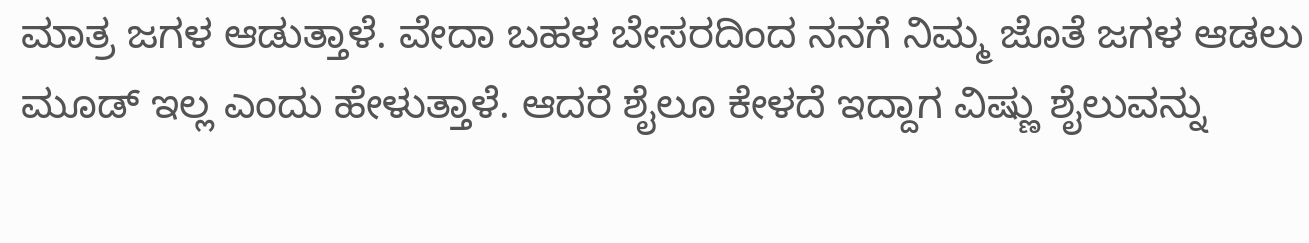ಮಾತ್ರ ಜಗಳ ಆಡುತ್ತಾಳೆ. ವೇದಾ ಬಹಳ ಬೇಸರದಿಂದ ನನಗೆ ನಿಮ್ಮ ಜೊತೆ ಜಗಳ ಆಡಲು ಮೂಡ್ ಇಲ್ಲ ಎಂದು ಹೇಳುತ್ತಾಳೆ. ಆದರೆ ಶೈಲೂ ಕೇಳದೆ ಇದ್ದಾಗ ವಿಷ್ಣು ಶೈಲುವನ್ನು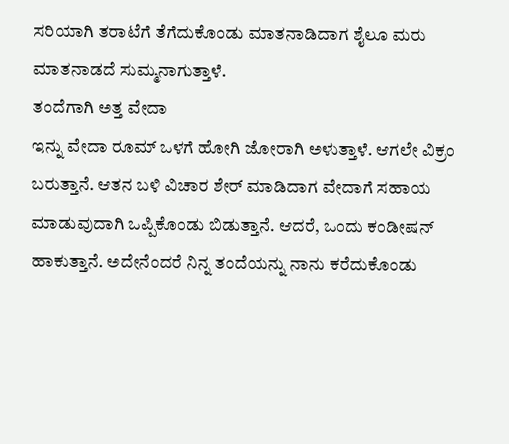ಸರಿಯಾಗಿ ತರಾಟೆಗೆ ತೆಗೆದುಕೊಂಡು ಮಾತನಾಡಿದಾಗ ಶೈಲೂ ಮರು ಮಾತನಾಡದೆ ಸುಮ್ಮನಾಗುತ್ತಾಳೆ.
ತಂದೆಗಾಗಿ ಅತ್ತ ವೇದಾ
ಇನ್ನು ವೇದಾ ರೂಮ್ ಒಳಗೆ ಹೋಗಿ ಜೋರಾಗಿ ಅಳುತ್ತಾಳೆ. ಆಗಲೇ ವಿಕ್ರಂ ಬರುತ್ತಾನೆ. ಆತನ ಬಳಿ ವಿಚಾರ ಶೇರ್ ಮಾಡಿದಾಗ ವೇದಾಗೆ ಸಹಾಯ ಮಾಡುವುದಾಗಿ ಒಪ್ಪಿಕೊಂಡು ಬಿಡುತ್ತಾನೆ. ಆದರೆ, ಒಂದು ಕಂಡೀಷನ್ ಹಾಕುತ್ತಾನೆ. ಅದೇನೆಂದರೆ ನಿನ್ನ ತಂದೆಯನ್ನು ನಾನು ಕರೆದುಕೊಂಡು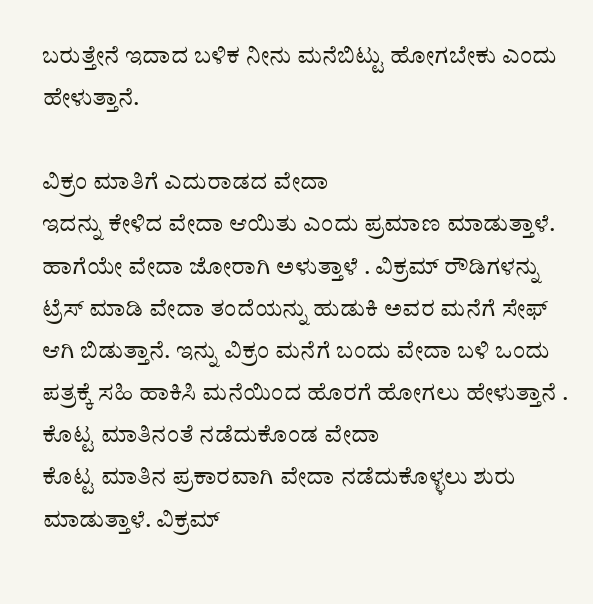ಬರುತ್ತೇನೆ ಇದಾದ ಬಳಿಕ ನೀನು ಮನೆಬಿಟ್ಟು ಹೋಗಬೇಕು ಎಂದು ಹೇಳುತ್ತಾನೆ.

ವಿಕ್ರಂ ಮಾತಿಗೆ ಎದುರಾಡದ ವೇದಾ
ಇದನ್ನು ಕೇಳಿದ ವೇದಾ ಆಯಿತು ಎಂದು ಪ್ರಮಾಣ ಮಾಡುತ್ತಾಳೆ. ಹಾಗೆಯೇ ವೇದಾ ಜೋರಾಗಿ ಅಳುತ್ತಾಳೆ . ವಿಕ್ರಮ್ ರೌಡಿಗಳನ್ನು ಟ್ರೆಸ್ ಮಾಡಿ ವೇದಾ ತಂದೆಯನ್ನು ಹುಡುಕಿ ಅವರ ಮನೆಗೆ ಸೇಫ್ ಆಗಿ ಬಿಡುತ್ತಾನೆ. ಇನ್ನು ವಿಕ್ರಂ ಮನೆಗೆ ಬಂದು ವೇದಾ ಬಳಿ ಒಂದು ಪತ್ರಕ್ಕೆ ಸಹಿ ಹಾಕಿಸಿ ಮನೆಯಿಂದ ಹೊರಗೆ ಹೋಗಲು ಹೇಳುತ್ತಾನೆ .
ಕೊಟ್ಟ ಮಾತಿನಂತೆ ನಡೆದುಕೊಂಡ ವೇದಾ
ಕೊಟ್ಟ ಮಾತಿನ ಪ್ರಕಾರವಾಗಿ ವೇದಾ ನಡೆದುಕೊಳ್ಳಲು ಶುರು ಮಾಡುತ್ತಾಳೆ. ವಿಕ್ರಮ್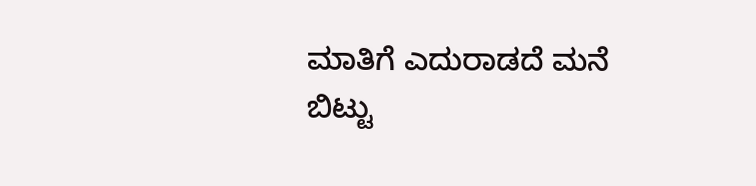ಮಾತಿಗೆ ಎದುರಾಡದೆ ಮನೆ ಬಿಟ್ಟು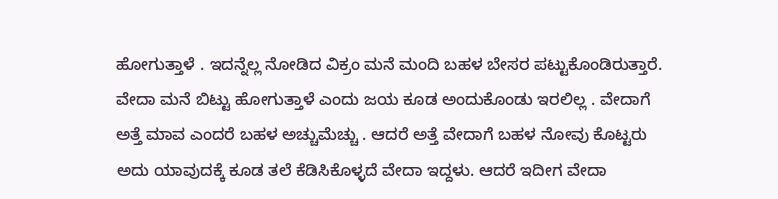ಹೋಗುತ್ತಾಳೆ . ಇದನ್ನೆಲ್ಲ ನೋಡಿದ ವಿಕ್ರಂ ಮನೆ ಮಂದಿ ಬಹಳ ಬೇಸರ ಪಟ್ಟುಕೊಂಡಿರುತ್ತಾರೆ. ವೇದಾ ಮನೆ ಬಿಟ್ಟು ಹೋಗುತ್ತಾಳೆ ಎಂದು ಜಯ ಕೂಡ ಅಂದುಕೊಂಡು ಇರಲಿಲ್ಲ . ವೇದಾಗೆ ಅತ್ತೆ ಮಾವ ಎಂದರೆ ಬಹಳ ಅಚ್ಚುಮೆಚ್ಚು . ಆದರೆ ಅತ್ತೆ ವೇದಾಗೆ ಬಹಳ ನೋವು ಕೊಟ್ಟರು ಅದು ಯಾವುದಕ್ಕೆ ಕೂಡ ತಲೆ ಕೆಡಿಸಿಕೊಳ್ಳದೆ ವೇದಾ ಇದ್ದಳು. ಆದರೆ ಇದೀಗ ವೇದಾ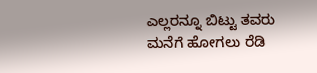ಎಲ್ಲರನ್ನೂ ಬಿಟ್ಟು ತವರು ಮನೆಗೆ ಹೋಗಲು ರೆಡಿ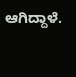ಆಗಿದ್ದಾಳೆ.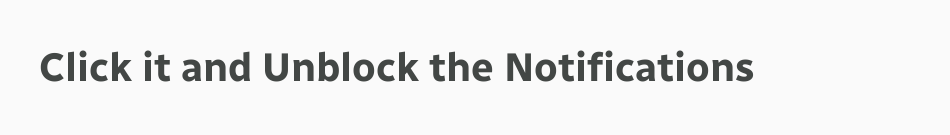Click it and Unblock the Notifications